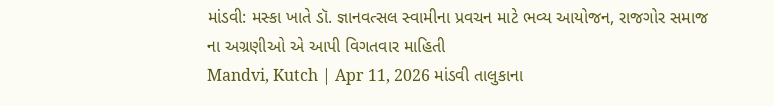માંડવી: મસ્કા ખાતે ડૉ. જ્ઞાનવત્સલ સ્વામીના પ્રવચન માટે ભવ્ય આયોજન, રાજગોર સમાજ ના અગ્રણીઓ એ આપી વિગતવાર માહિતી
Mandvi, Kutch | Apr 11, 2026 માંડવી તાલુકાના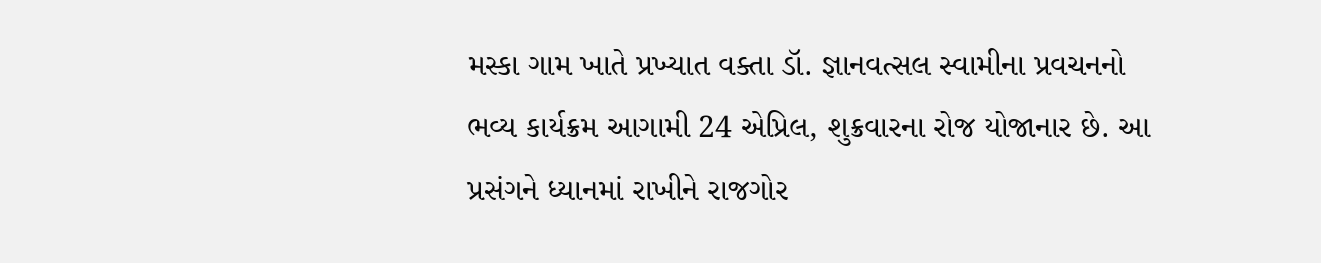મસ્કા ગામ ખાતે પ્રખ્યાત વક્તા ડૉ. જ્ઞાનવત્સલ સ્વામીના પ્રવચનનો ભવ્ય કાર્યક્રમ આગામી 24 એપ્રિલ, શુક્રવારના રોજ યોજાનાર છે. આ પ્રસંગને ધ્યાનમાં રાખીને રાજગોર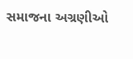સમાજના અગ્રણીઓ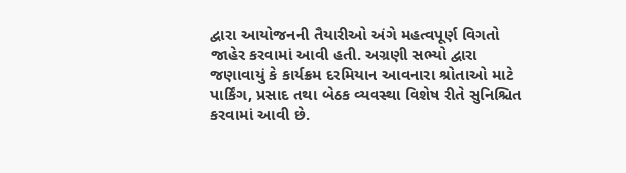દ્વારા આયોજનની તૈયારીઓ અંગે મહત્વપૂર્ણ વિગતો જાહેર કરવામાં આવી હતી. અગ્રણી સભ્યો દ્વારા જણાવાયું કે કાર્યક્રમ દરમિયાન આવનારા શ્રોતાઓ માટે પાર્કિંગ, પ્રસાદ તથા બેઠક વ્યવસ્થા વિશેષ રીતે સુનિશ્ચિત કરવામાં આવી છે.